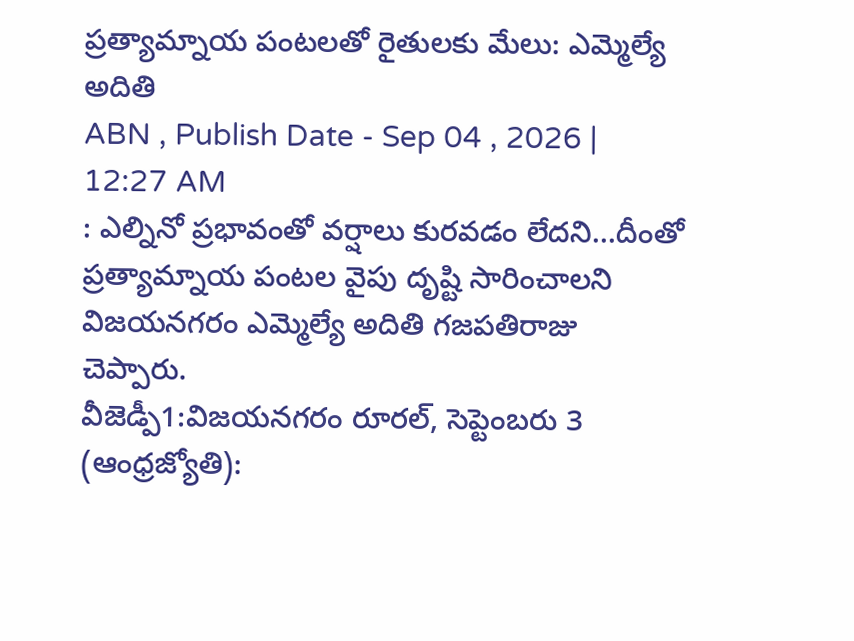ప్రత్యామ్నాయ పంటలతో రైతులకు మేలు: ఎమ్మెల్యే అదితి
ABN , Publish Date - Sep 04 , 2026 | 12:27 AM
: ఎల్నినో ప్రభావంతో వర్షాలు కురవడం లేదని...దీంతో ప్రత్యామ్నాయ పంటల వైపు దృష్టి సారించాలని విజయనగరం ఎమ్మెల్యే అదితి గజపతిరాజు చెప్పారు.
వీజెడ్పీ1:విజయనగరం రూరల్, సెప్టెంబరు 3 (ఆంధ్రజ్యోతి):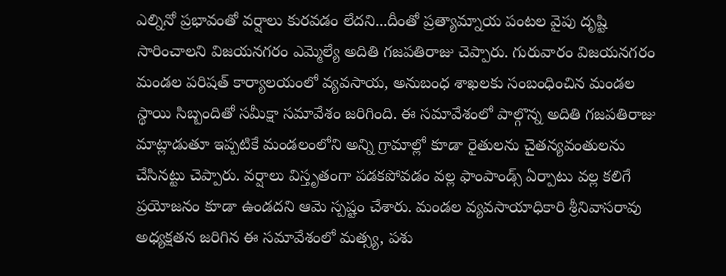ఎల్నినో ప్రభావంతో వర్షాలు కురవడం లేదని...దీంతో ప్రత్యామ్నాయ పంటల వైపు దృష్టి సారించాలని విజయనగరం ఎమ్మెల్యే అదితి గజపతిరాజు చెప్పారు. గురువారం విజయనగరం మండల పరిషత్ కార్యాలయంలో వ్యవసాయ, అనుబంధ శాఖలకు సంబంధించిన మండల స్థాయి సిబ్బందితో సమీక్షా సమావేశం జరిగింది. ఈ సమావేశంలో పాల్గొన్న అదితి గజపతిరాజు మాట్లాడుతూ ఇప్పటికే మండలంలోని అన్ని గ్రామాల్లో కూడా రైతులను చైతన్యవంతులను చేసినట్టు చెప్పారు. వర్షాలు విస్తృతంగా పడకపోవడం వల్ల ఫాంపాండ్స్ ఏర్పాటు వల్ల కలిగే ప్రయోజనం కూడా ఉండదని ఆమె స్పష్టం చేశారు. మండల వ్యవసాయాధికారి శ్రీనివాసరావు అధ్యక్షతన జరిగిన ఈ సమావేశంలో మత్స్య, పశు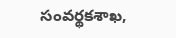సంవర్థకశాఖ,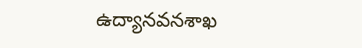ఉద్యానవనశాఖ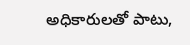అధికారులతో పాటు,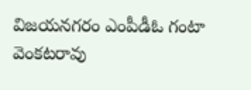విజయనగరం ఎంపీడీఓ గంటా వెంకటరావు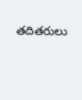తదితరులు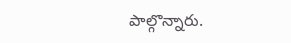పాల్గొన్నారు.